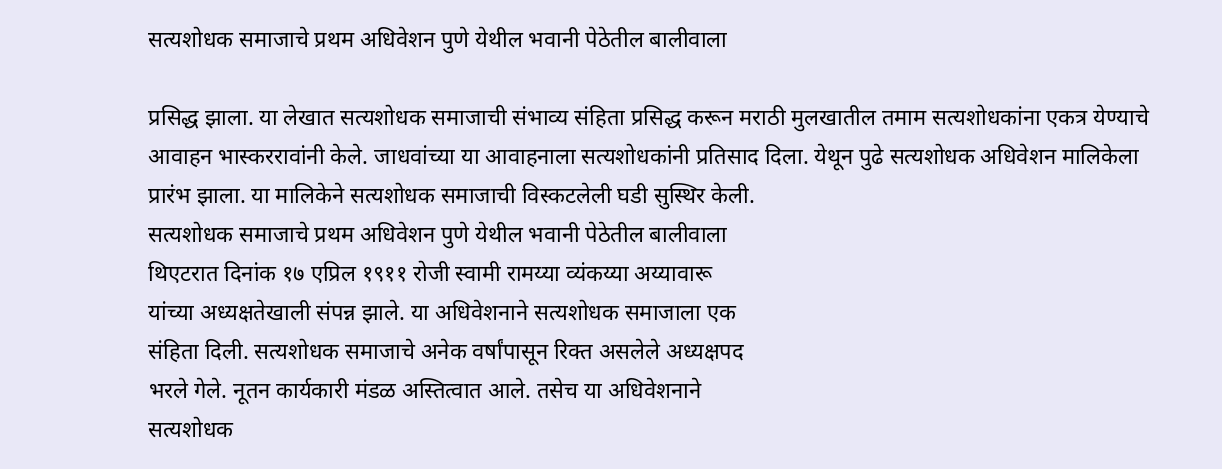सत्यशोधक समाजाचे प्रथम अधिवेशन पुणे येथील भवानी पेठेतील बालीवाला

प्रसिद्ध झाला. या लेखात सत्यशोधक समाजाची संभाव्य संहिता प्रसिद्ध करून मराठी मुलखातील तमाम सत्यशोधकांना एकत्र येण्याचे आवाहन भास्कररावांनी केले. जाधवांच्या या आवाहनाला सत्यशोधकांनी प्रतिसाद दिला. येथून पुढे सत्यशोधक अधिवेशन मालिकेला प्रारंभ झाला. या मालिकेने सत्यशोधक समाजाची विस्कटलेली घडी सुस्थिर केली.
सत्यशोधक समाजाचे प्रथम अधिवेशन पुणे येथील भवानी पेठेतील बालीवाला
थिएटरात दिनांक १७ एप्रिल १९११ रोजी स्वामी रामय्या व्यंकय्या अय्यावारू
यांच्या अध्यक्षतेखाली संपन्न झाले. या अधिवेशनाने सत्यशोधक समाजाला एक
संहिता दिली. सत्यशोधक समाजाचे अनेक वर्षांपासून रिक्त असलेले अध्यक्षपद
भरले गेले. नूतन कार्यकारी मंडळ अस्तित्वात आले. तसेच या अधिवेशनाने
सत्यशोधक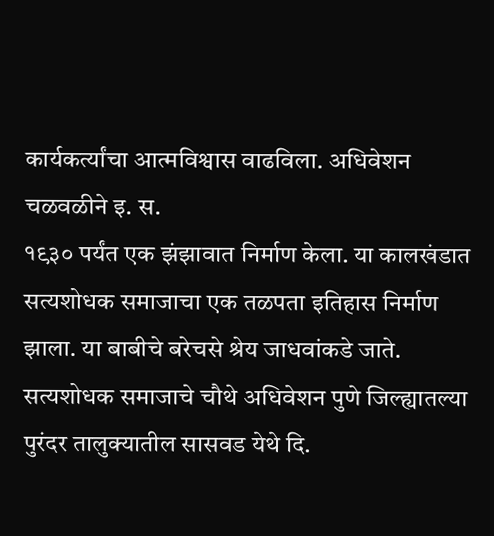कार्यकर्त्यांचा आत्मविश्वास वाढविला. अधिवेशन चळवळीने इ. स.
१९३० पर्यंत एक झंझावात निर्माण केला. या कालखंडात सत्यशोधक समाजाचा एक तळपता इतिहास निर्माण झाला. या बाबीचे बरेचसे श्रेय जाधवांकडे जाते. सत्यशोधक समाजाचे चौथे अधिवेशन पुणे जिल्ह्यातल्या पुरंदर तालुक्यातील सासवड येथे दि.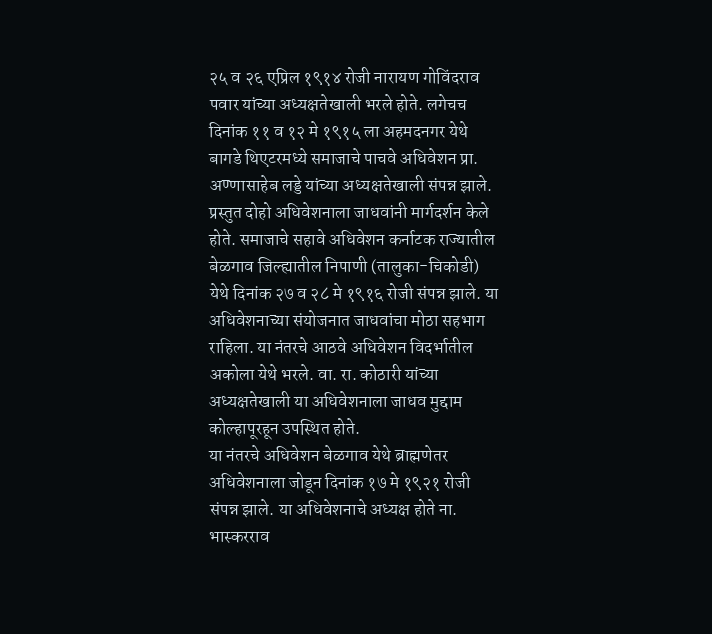२५ व २६ एप्रिल १९१४ रोजी नारायण गोविंदराव पवार यांच्या अध्यक्षतेखाली भरले होते. लगेचच दिनांक ११ व १२ मे १९१५ ला अहमदनगर येथे बागडे थिएटरमध्ये समाजाचे पाचवे अधिवेशन प्रा. अण्णासाहेब लड्डे यांच्या अध्यक्षतेखाली संपन्न झाले. प्रस्तुत दोहो अधिवेशनाला जाधवांनी मार्गदर्शन केले होते. समाजाचे सहावे अधिवेशन कर्नाटक राज्यातील बेळगाव जिल्ह्यातील निपाणी (तालुका-चिकोडी) येथे दिनांक २७ व २८ मे १९१६ रोजी संपन्न झाले. या अधिवेशनाच्या संयोजनात जाधवांचा मोठा सहभाग राहिला. या नंतरचे आठवे अधिवेशन विदर्भातील अकोला येथे भरले. वा. रा. कोठारी यांच्या अध्यक्षतेखाली या अधिवेशनाला जाधव मुद्दाम कोल्हापूरहून उपस्थित होते.
या नंतरचे अधिवेशन बेळगाव येथे ब्राह्मणेतर अधिवेशनाला जोडून दिनांक १७ मे १९२१ रोजी संपन्न झाले. या अधिवेशनाचे अध्यक्ष होते ना. भास्करराव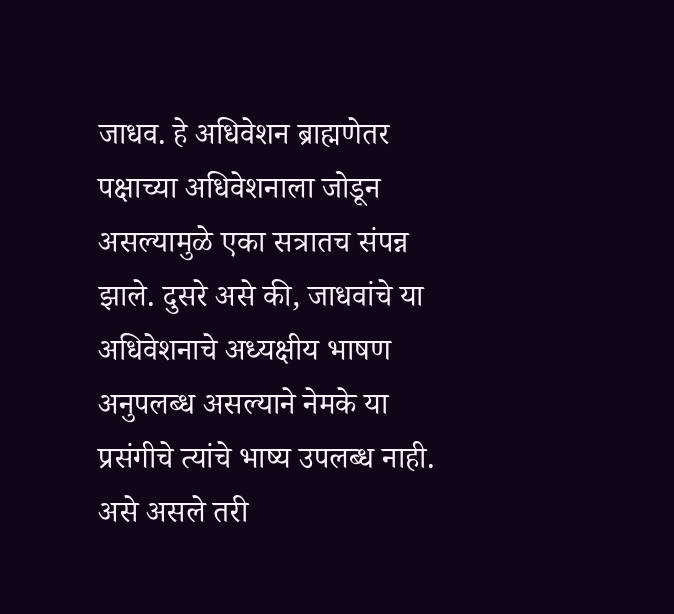जाधव. हे अधिवेशन ब्राह्मणेतर पक्षाच्या अधिवेशनाला जोडून असल्यामुळे एका सत्रातच संपन्न झाले. दुसरे असे की, जाधवांचे या अधिवेशनाचे अध्यक्षीय भाषण अनुपलब्ध असल्याने नेमके या प्रसंगीचे त्यांचे भाष्य उपलब्ध नाही. असे असले तरी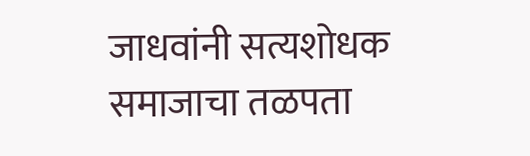जाधवांनी सत्यशोधक समाजाचा तळपता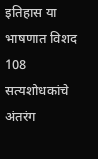इतिहास या भाषणात विशद
108
सत्यशोधकांचे अंतरंग